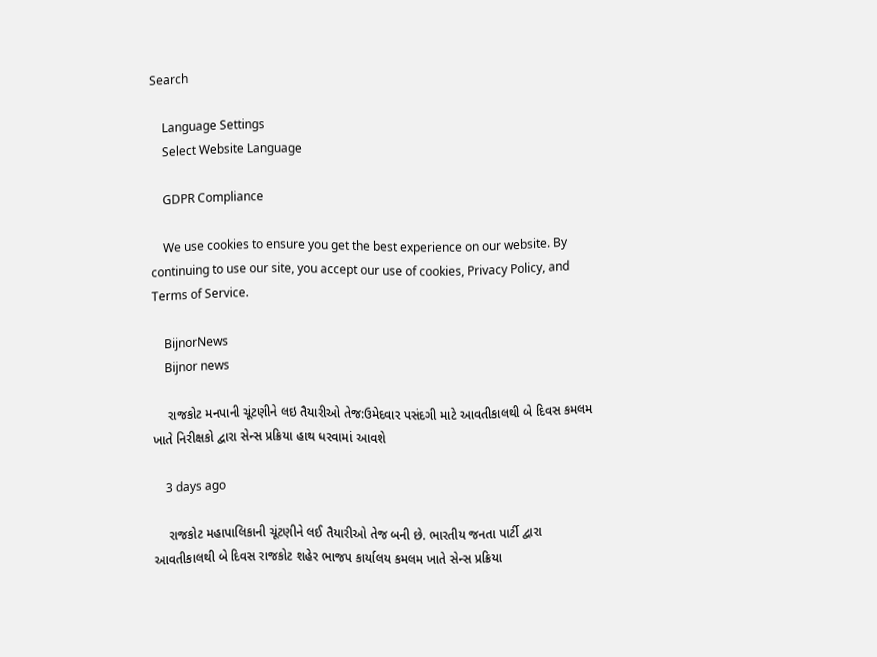Search

    Language Settings
    Select Website Language

    GDPR Compliance

    We use cookies to ensure you get the best experience on our website. By continuing to use our site, you accept our use of cookies, Privacy Policy, and Terms of Service.

    BijnorNews
    Bijnor news

    રાજકોટ મનપાની ચૂંટણીને લઇ તૈયારીઓ તેજ:ઉમેદવાર પસંદગી માટે આવતીકાલથી બે દિવસ કમલમ ખાતે નિરીક્ષકો દ્વારા સેન્સ પ્રક્રિયા હાથ ધરવામાં આવશે

    3 days ago

    રાજકોટ મહાપાલિકાની ચૂંટણીને લઈ તૈયારીઓ તેજ બની છે. ભારતીય જનતા પાર્ટી દ્વારા આવતીકાલથી બે દિવસ રાજકોટ શહેર ભાજપ કાર્યાલય કમલમ ખાતે સેન્સ પ્રક્રિયા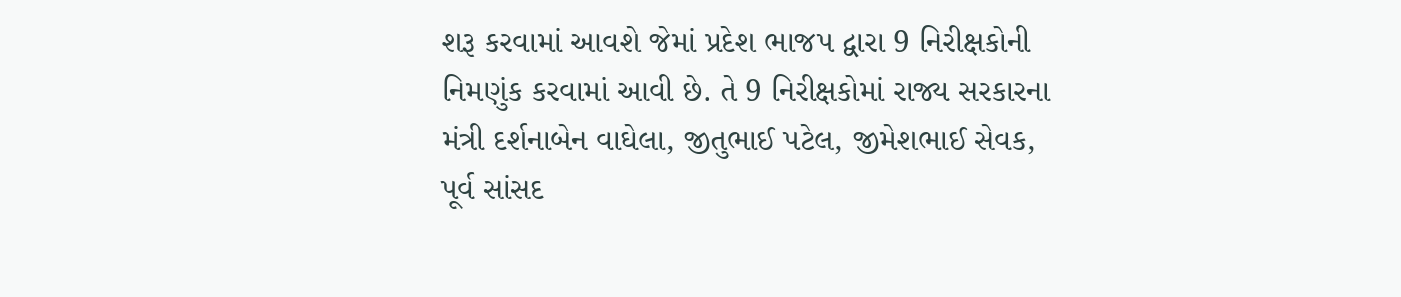શરૂ કરવામાં આવશે જેમાં પ્રદેશ ભાજપ દ્વારા 9 નિરીક્ષકોની નિમણુંક કરવામાં આવી છે. તે 9 નિરીક્ષકોમાં રાજ્ય સરકારના મંત્રી દર્શનાબેન વાઘેલા, જીતુભાઈ પટેલ, જીમેશભાઈ સેવક, પૂર્વ સાંસદ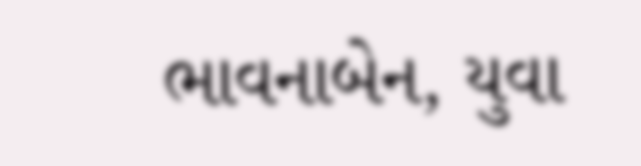ભાવનાબેન, યુવા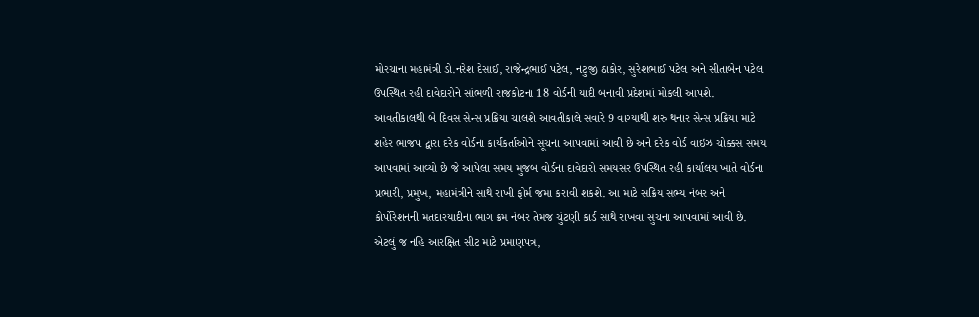મોરચાના મહામંત્રી ડો.નરેશ દેસાઈ, રાજેન્દ્રભાઈ પટેલ, નટુજી ઠાકોર, સુરેશભાઈ પટેલ અને સીતાબેન પટેલ ઉપસ્થિત રહી દાવેદારોને સાંભળી રાજકોટના 18 વોર્ડની યાદી બનાવી પ્રદેશમાં મોકલી આપશે. આવતીકાલથી બે દિવસ સેન્સ પ્રક્રિયા ચાલશે આવતીકાલે સવારે 9 વાગ્યાથી શરુ થનાર સેન્સ પ્રક્રિયા માટે શહેર ભાજપ દ્વારા દરેક વોર્ડના કાર્યકર્તાઓને સૂચના આપવામાં આવી છે અને દરેક વોર્ડ વાઇઝ ચોક્કસ સમય આપવામાં આવ્યો છે જે આપેલા સમય મુજબ વોર્ડના દાવેદારો સમયસર ઉપસ્થિત રહી કાર્યાલય ખાતે વોર્ડના પ્રભારી, પ્રમુખ, મહામંત્રીને સાથે રાખી ફોર્મ જમા કરાવી શકશે. આ માટે સક્રિય સભ્ય નંબર અને કોર્પોરેશનની મતદારયાદીના ભાગ ક્રમ નંબર તેમજ ચુંટણી કાર્ડ સાથે રાખવા સુચના આપવામાં આવી છે. એટલું જ નહિ આરક્ષિત સીટ માટે પ્રમાણપત્ર,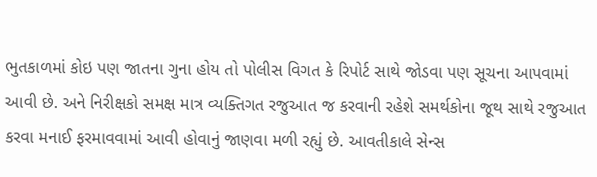ભુતકાળમાં કોઇ પણ જાતના ગુના હોય તો પોલીસ વિગત કે રિપોર્ટ સાથે જોડવા પણ સૂચના આપવામાં આવી છે. અને નિરીક્ષકો સમક્ષ માત્ર વ્યક્તિગત રજુઆત જ કરવાની રહેશે સમર્થકોના જૂથ સાથે રજુઆત કરવા મનાઈ ફરમાવવામાં આવી હોવાનું જાણવા મળી રહ્યું છે. આવતીકાલે સેન્સ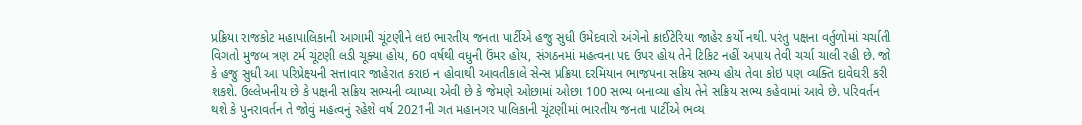પ્રક્રિયા રાજકોટ મહાપાલિકાની આગામી ચૂંટણીને લઇ ભારતીય જનતા પાર્ટીએ હજુ સુધી ઉમેદવારો અંગેનો ક્રાઈટેરિયા જાહેર કર્યો નથી. પરંતુ પક્ષના વર્તુળોમાં ચર્ચાતી વિગતો મુજબ ત્રણ ટર્મ ચૂંટણી લડી ચૂક્યા હોય, 60 વર્ષથી વધુની ઉંમર હોય, સંગઠનમાં મહત્વના પદ ઉપર હોય તેને ટિકિટ નહીં અપાય તેવી ચર્ચા ચાલી રહી છે. જો કે હજુ સુધી આ પરિપ્રેક્ષ્યની સત્તાવાર જાહેરાત કરાઇ ન હોવાથી આવતીકાલે સેન્સ પ્રક્રિયા દરમિયાન ભાજપના સક્રિય સભ્ય હોય તેવા કોઇ પણ વ્યક્તિ દાવેઘરી કરી શકશે. ઉલ્લેખનીય છે કે પક્ષની સક્રિય સભ્યની વ્યાખ્યા એવી છે કે જેમણે ઓછામાં ઓછા 100 સભ્ય બનાવ્યા હોય તેને સક્રિય સભ્ય કહેવામાં આવે છે. પરિવર્તન થશે કે પુનરાવર્તન તે જોવું મહત્વનું રહેશે વર્ષ 2021ની ગત મહાનગર પાલિકાની ચૂંટણીમાં ભારતીય જનતા પાર્ટીએ ભવ્ય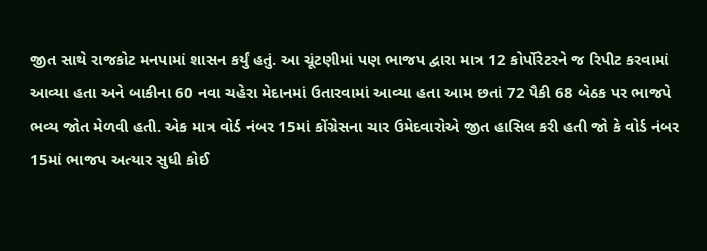જીત સાથે રાજકોટ મનપામાં શાસન કર્યું હતું. આ ચૂંટણીમાં પણ ભાજપ દ્વારા માત્ર 12 કોર્પોરેટરને જ રિપીટ કરવામાં આવ્યા હતા અને બાકીના 60 નવા ચહેરા મેદાનમાં ઉતારવામાં આવ્યા હતા આમ છતાં 72 પૈકી 68 બેઠક પર ભાજપે ભવ્ય જોત મેળવી હતી. એક માત્ર વોર્ડ નંબર 15માં કોંગ્રેસના ચાર ઉમેદવારોએ જીત હાસિલ કરી હતી જો કે વોર્ડ નંબર 15માં ભાજપ અત્યાર સુધી કોઈ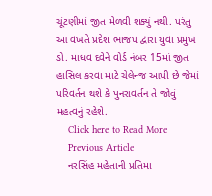ચૂંટણીમાં જીત મેળવી શક્યું નથી. પરંતુ આ વખતે પ્રદેશ ભાજપ દ્વારા યુવા પ્રમુખ ડો. માધવ દવેને વોર્ડ નંબર 15માં જીત હાસિલ કરવા માટે ચેલેન્જ આપી છે જેમાં પરિવર્તન થશે કે પુનરાવર્તન તે જોવું મહત્વનું રહેશે.
    Click here to Read More
    Previous Article
    નરસિંહ મહેતાની પ્રતિમા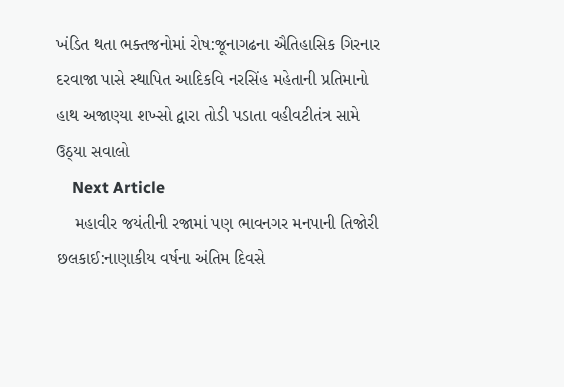ખંડિત થતા ભક્તજનોમાં રોષ:જૂનાગઢના ઐતિહાસિક ગિરનાર દરવાજા પાસે સ્થાપિત આદિકવિ નરસિંહ મહેતાની પ્રતિમાનો હાથ અજાણ્યા શખ્સો દ્વારા તોડી પડાતા વહીવટીતંત્ર સામે ઉઠ્યા સવાલો
    Next Article
    મહાવીર જયંતીની રજામાં પણ ભાવનગર મનપાની તિજોરી છલકાઈ:નાણાકીય વર્ષના અંતિમ દિવસે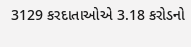3129 કરદાતાઓએ 3.18 કરોડનો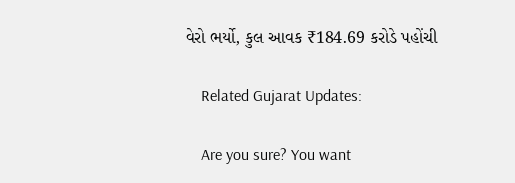વેરો ભર્યો, કુલ આવક ₹184.69 કરોડે પહોંચી

    Related Gujarat Updates:

    Are you sure? You want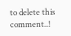to delete this comment..!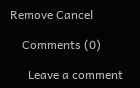Remove Cancel

    Comments (0)

      Leave a comment